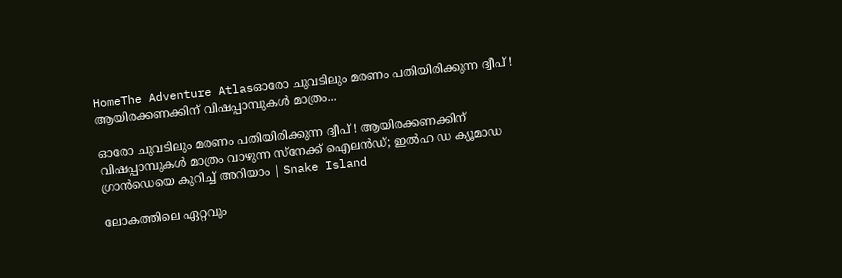HomeThe Adventure Atlasഓരോ ചുവടിലും മരണം പതിയിരിക്കുന്ന ദ്വീപ് ! ആയിരക്കണക്കിന് വിഷപ്പാമ്പുകൾ മാത്രം...

ഓരോ ചുവടിലും മരണം പതിയിരിക്കുന്ന ദ്വീപ് ! ആയിരക്കണക്കിന് വിഷപ്പാമ്പുകൾ മാത്രം വാഴുന്ന സ്നേക്ക് ഐലൻഡ്; ഇല്‍ഹ ഡ ക്യൂമാഡ ഗ്രാന്‍ഡെയെ കുറിച്ച് അറിയാം | Snake Island

ലോകത്തിലെ ഏറ്റവും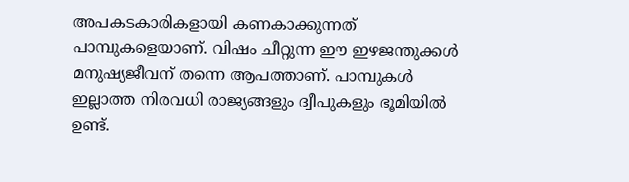അപകടകാരികളായി കണകാക്കുന്നത് പാമ്പുകളെയാണ്. വിഷം ചീറ്റുന്ന ഈ ഇഴജന്തുക്കൾ മനുഷ്യജീവന് തന്നെ ആപത്താണ്. പാമ്പുകൾ ഇല്ലാത്ത നിരവധി രാജ്യങ്ങളും ദ്വീപുകളും ഭൂമിയിൽ ഉണ്ട്.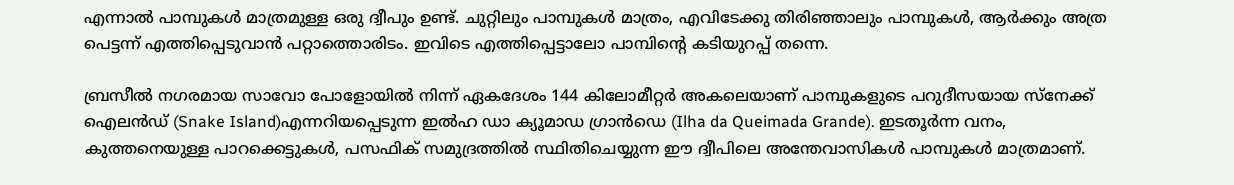എന്നാൽ പാമ്പുകൾ മാത്രമുള്ള ഒരു ദ്വീപും ഉണ്ട്. ചുറ്റിലും പാമ്പുകൾ മാത്രം, എവിടേക്കു തിരിഞ്ഞാലും പാമ്പുകൾ, ആർക്കും അത്ര പെട്ടന്ന് എത്തിപ്പെടുവാൻ പറ്റാത്തൊരിടം. ഇവിടെ എത്തിപ്പെട്ടാലോ പാമ്പിന്റെ കടിയുറപ്പ് തന്നെ.

ബ്രസീൽ നഗരമായ സാവോ പോളോയിൽ നിന്ന് ഏകദേശം 144 കിലോമീറ്റർ അകലെയാണ് പാമ്പുകളുടെ പറുദീസയായ സ്നേക്ക് ഐലൻഡ് (Snake Island)എന്നറിയപ്പെടുന്ന ഇൽഹ ഡാ ക്യൂമാഡ ഗ്രാൻഡെ (Ilha da Queimada Grande). ഇടതൂർന്ന വനം, കുത്തനെയുള്ള പാറക്കെട്ടുകൾ, പസഫിക് സമുദ്രത്തിൽ സ്ഥിതിചെയ്യുന്ന ഈ ദ്വീപിലെ അന്തേവാസികൾ പാമ്പുകൾ മാത്രമാണ്.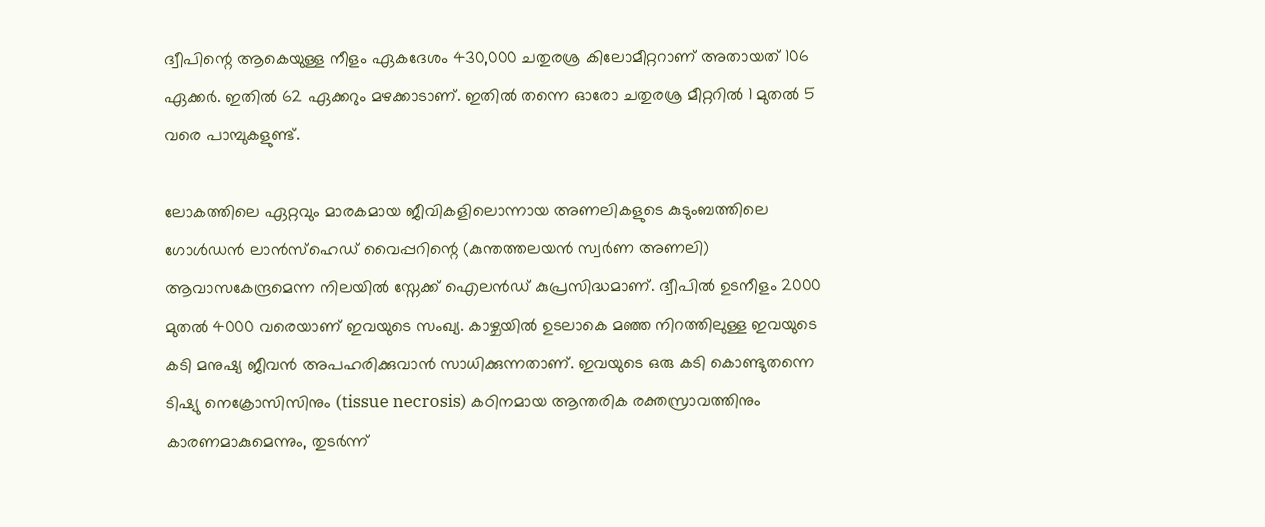ദ്വീപിന്റെ ആകെയുള്ള നീളം ഏകദേശം 430,000 ചതുരശ്ര കിലോമീറ്ററാണ് അതായത് 106 ഏക്കർ. ഇതിൽ 62 ഏക്കറും മഴക്കാടാണ്. ഇതിൽ തന്നെ ഓരോ ചതുരശ്ര മീറ്ററിൽ 1 മുതൽ 5 വരെ പാമ്പുകളുണ്ട്.

ലോകത്തിലെ ഏറ്റവും മാരകമായ ജീവികളിലൊന്നായ അണലികളുടെ കുടുംബത്തിലെ ഗോൾഡൻ ലാൻസ്ഹെഡ് വൈപ്പറിന്റെ (കുന്തത്തലയന്‍ സ്വര്‍ണ അണലി) ആവാസകേന്ദ്രമെന്ന നിലയിൽ സ്നേക്ക് ഐലൻഡ് കുപ്രസിദ്ധമാണ്. ദ്വീപിൽ ഉടനീളം 2000 മുതൽ 4000 വരെയാണ് ഇവയുടെ സംഖ്യ. കാഴ്ചയിൽ ഉടലാകെ മഞ്ഞ നിറത്തിലുള്ള ഇവയുടെ കടി മനുഷ്യ ജീവൻ അപഹരിക്കുവാൻ സാധിക്കുന്നതാണ്. ഇവയുടെ ഒരു കടി കൊണ്ടുതന്നെ ടിഷ്യു നെക്രോസിസിനും (tissue necrosis) കഠിനമായ ആന്തരിക രക്തസ്രാവത്തിനും കാരണമാകുമെന്നും, തുടർന്ന്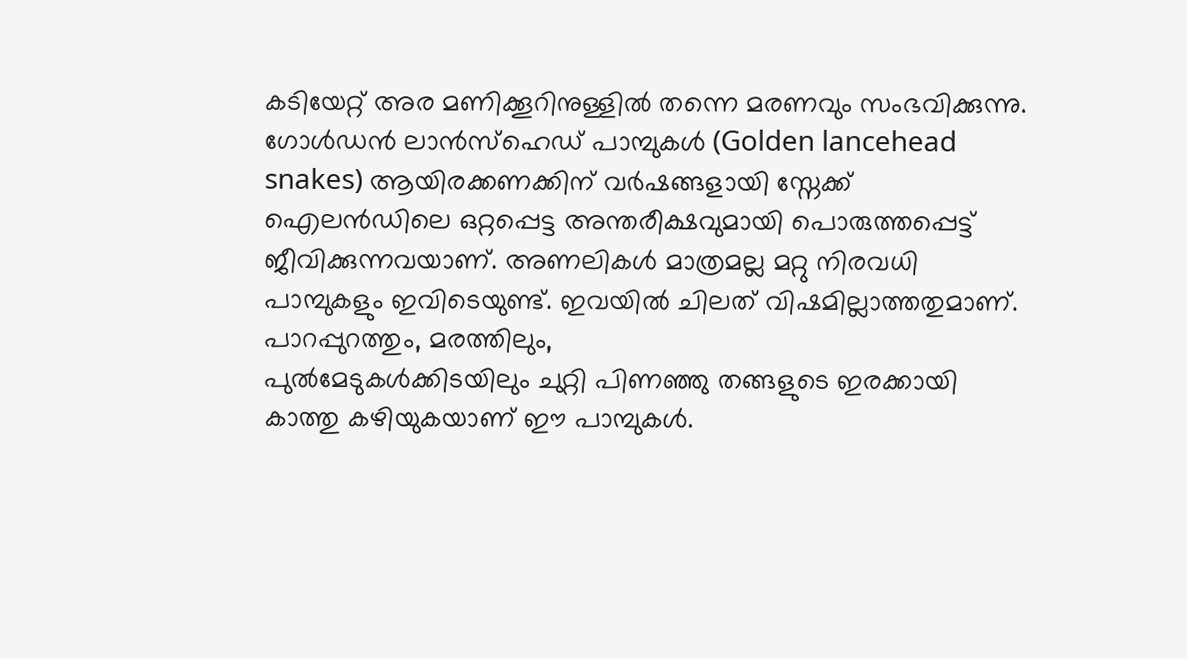കടിയേറ്റ് അര മണിക്കൂറിനുള്ളിൽ തന്നെ മരണവും സംഭവിക്കുന്നു. ഗോൾഡൻ ലാൻസ്ഹെഡ് പാമ്പുകൾ (Golden lancehead snakes) ആയിരക്കണക്കിന് വർഷങ്ങളായി സ്നേക്ക് ഐലൻഡിലെ ഒറ്റപ്പെട്ട അന്തരീക്ഷവുമായി പൊരുത്തപ്പെട്ട് ജീവിക്കുന്നവയാണ്. അണലികൾ മാത്രമല്ല മറ്റു നിരവധി പാമ്പുകളും ഇവിടെയുണ്ട്. ഇവയിൽ ചിലത് വിഷമില്ലാത്തതുമാണ്. പാറപ്പുറത്തും, മരത്തിലും,
പുൽമേടുകൾക്കിടയിലും ചുറ്റി പിണഞ്ഞു തങ്ങളുടെ ഇരക്കായി കാത്തു കഴിയുകയാണ് ഈ പാമ്പുകൾ.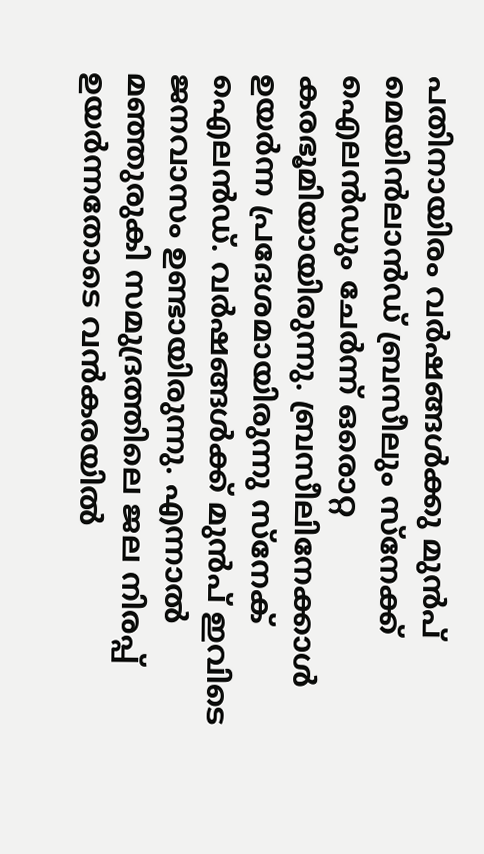പതിനായിരം വർഷങ്ങൾക്കു മുൻപ് മെയിന്‍ലാന്‍ഡ് ബ്രസീലും സ്നേക്ക് ഐലൻഡും ചേർന്ന് ഒരൊറ്റ കരഭൂമിയായിരുന്നു. ബ്രസീലിനേക്കാൾ ഉയർന്ന പ്രദേശമായിരുന്നു സ്നേക് ഐലൻഡ്. വർഷങ്ങൾക്ക് മുൻപ് ഇവിടെ ജനവാസം ഉണ്ടായിരുന്നു. എന്നാൽ മഞ്ഞുരുകി സമുദ്രത്തിലെ ജല നിരപ്പ് ഉയർന്നതോടെ വൻകരയിൽ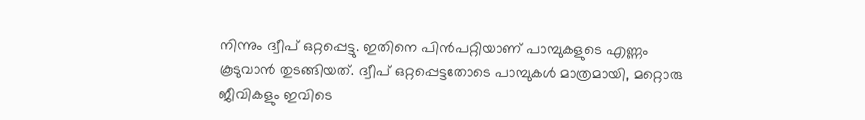നിന്നും ദ്വീപ് ഒറ്റപ്പെട്ടു. ഇതിനെ പിൻപറ്റിയാണ് പാമ്പുകളുടെ എണ്ണം കൂടുവാൻ തുടങ്ങിയത്. ദ്വീപ് ഒറ്റപ്പെട്ടതോടെ പാമ്പുകൾ മാത്രമായി, മറ്റൊരു ജീവികളും ഇവിടെ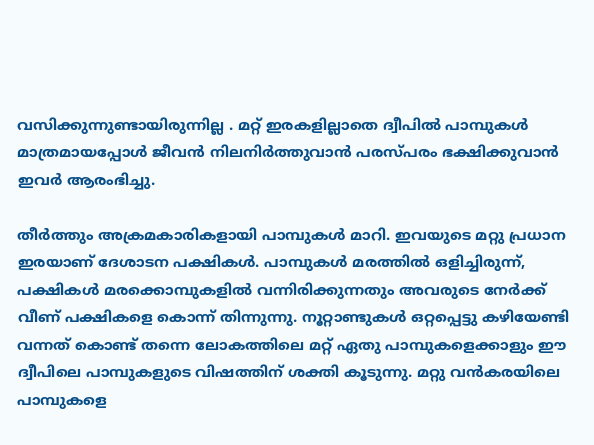വസിക്കുന്നുണ്ടായിരുന്നില്ല . മറ്റ് ഇരകളില്ലാതെ ദ്വീപിൽ പാമ്പുകൾ മാത്രമായപ്പോൾ ജീവൻ നിലനിർത്തുവാൻ പരസ്പരം ഭക്ഷിക്കുവാൻ ഇവർ ആരംഭിച്ചു.

തീർത്തും അക്രമകാരികളായി പാമ്പുകൾ മാറി. ഇവയുടെ മറ്റു പ്രധാന ഇരയാണ് ദേശാടന പക്ഷികൾ. പാമ്പുകൾ മരത്തിൽ ഒളിച്ചിരുന്ന്, പക്ഷികൾ മരക്കൊമ്പുകളിൽ വന്നിരിക്കുന്നതും അവരുടെ നേർക്ക് വീണ് പക്ഷികളെ കൊന്ന് തിന്നുന്നു. നൂറ്റാണ്ടുകൾ ഒറ്റപ്പെട്ടു കഴിയേണ്ടി വന്നത് കൊണ്ട് തന്നെ ലോകത്തിലെ മറ്റ് ഏതു പാമ്പുകളെക്കാളും ഈ ദ്വീപിലെ പാമ്പുകളുടെ വിഷത്തിന് ശക്തി കൂടുന്നു. മറ്റു വൻകരയിലെ പാമ്പുകളെ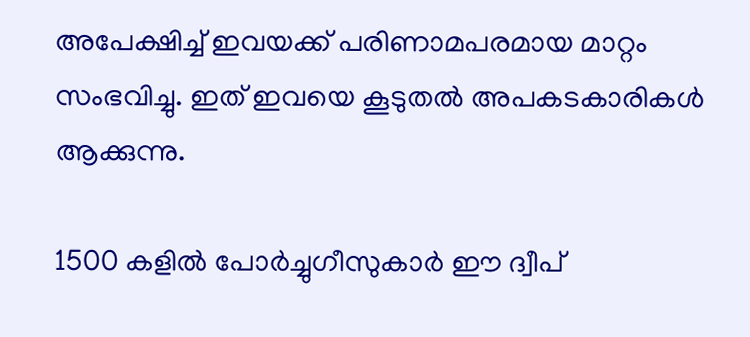അപേക്ഷിച്ച് ഇവയക്ക് പരിണാമപരമായ മാറ്റം സംഭവിച്ചു. ഇത് ഇവയെ കൂടുതൽ അപകടകാരികൾ ആക്കുന്നു.

1500 കളിൽ പോർച്ചുഗീസുകാർ ഈ ദ്വീപ്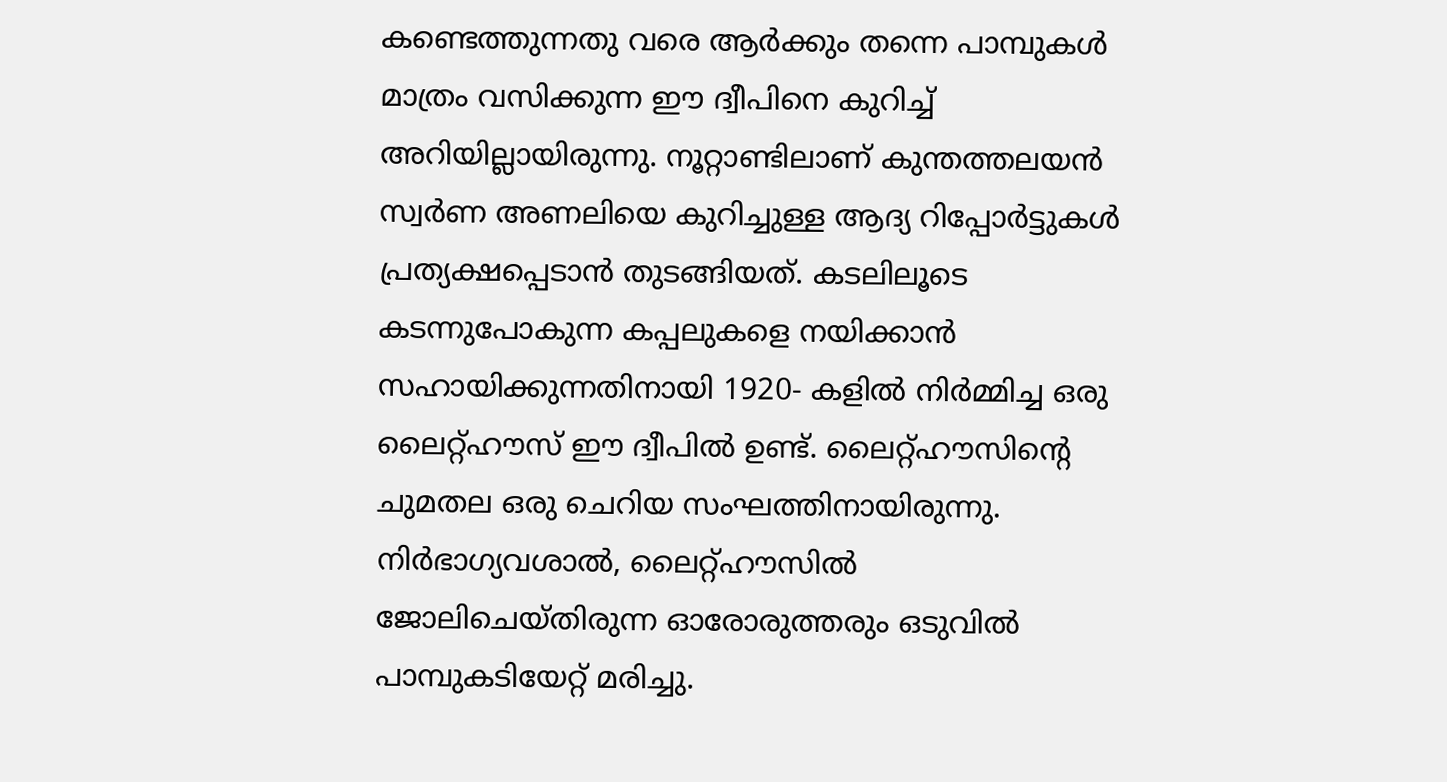കണ്ടെത്തുന്നതു വരെ ആർക്കും തന്നെ പാമ്പുകൾ മാത്രം വസിക്കുന്ന ഈ ദ്വീപിനെ കുറിച്ച് അറിയില്ലായിരുന്നു. നൂറ്റാണ്ടിലാണ് കുന്തത്തലയന്‍ സ്വര്‍ണ അണലിയെ കുറിച്ചുള്ള ആദ്യ റിപ്പോർട്ടുകൾ പ്രത്യക്ഷപ്പെടാൻ തുടങ്ങിയത്. കടലിലൂടെ കടന്നുപോകുന്ന കപ്പലുകളെ നയിക്കാൻ സഹായിക്കുന്നതിനായി 1920- കളിൽ നിർമ്മിച്ച ഒരു ലൈറ്റ്ഹൗസ് ഈ ദ്വീപിൽ ഉണ്ട്. ലൈറ്റ്ഹൗസിന്റെ ചുമതല ഒരു ചെറിയ സംഘത്തിനായിരുന്നു. നിർഭാഗ്യവശാൽ, ലൈറ്റ്ഹൗസിൽ ജോലിചെയ്തിരുന്ന ഓരോരുത്തരും ഒടുവിൽ പാമ്പുകടിയേറ്റ് മരിച്ചു.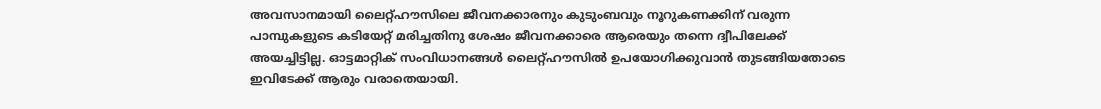അവസാനമായി ലൈറ്റ്ഹൗസിലെ ജീവനക്കാരനും കുടുംബവും നൂറുകണക്കിന് വരുന്ന പാമ്പുകളുടെ കടിയേറ്റ് മരിച്ചതിനു ശേഷം ജീവനക്കാരെ ആരെയും തന്നെ ദ്വീപിലേക്ക് അയച്ചിട്ടില്ല. ഓട്ടമാറ്റിക് സംവിധാനങ്ങൾ ലൈറ്റ്ഹൗസിൽ ഉപയോഗിക്കുവാൻ തുടങ്ങിയതോടെ ഇവിടേക്ക് ആരും വരാതെയായി.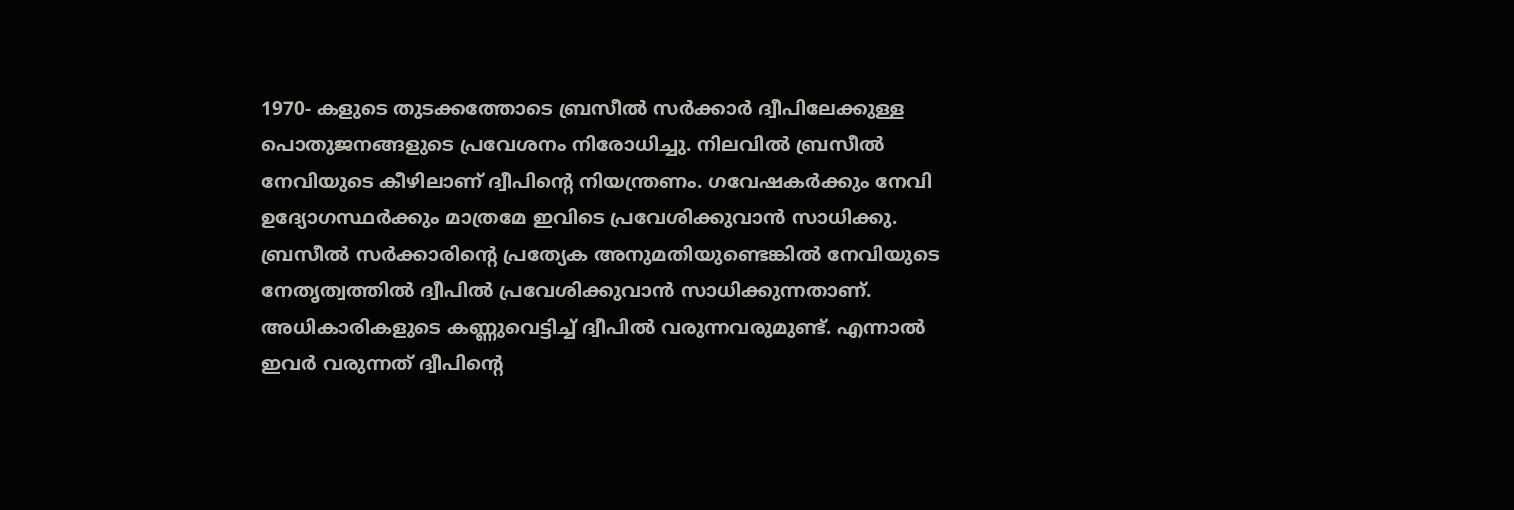1970- കളുടെ തുടക്കത്തോടെ ബ്രസീൽ സർക്കാർ ദ്വീപിലേക്കുള്ള പൊതുജനങ്ങളുടെ പ്രവേശനം നിരോധിച്ചു. നിലവിൽ ബ്രസീൽ നേവിയുടെ കീഴിലാണ് ദ്വീപിന്റെ നിയന്ത്രണം. ഗവേഷകർക്കും നേവി ഉദ്യോഗസ്ഥർക്കും മാത്രമേ ഇവിടെ പ്രവേശിക്കുവാൻ സാധിക്കു. ബ്രസീൽ സർക്കാരിന്റെ പ്രത്യേക അനുമതിയുണ്ടെങ്കിൽ നേവിയുടെ നേതൃത്വത്തിൽ ദ്വീപിൽ പ്രവേശിക്കുവാൻ സാധിക്കുന്നതാണ്. അധികാരികളുടെ കണ്ണുവെട്ടിച്ച് ദ്വീപിൽ വരുന്നവരുമുണ്ട്. എന്നാൽ ഇവർ വരുന്നത് ദ്വീപിന്റെ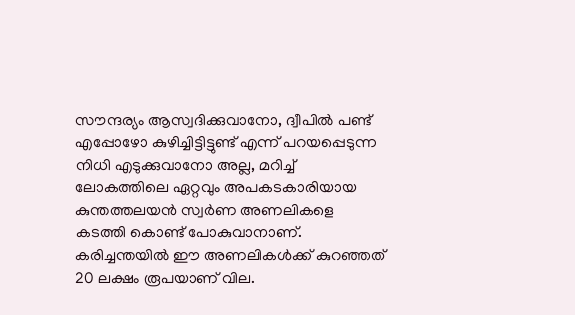സൗന്ദര്യം ആസ്വദിക്കുവാനോ, ദ്വീപിൽ പണ്ട് എപ്പോഴോ കുഴിച്ചിട്ടിട്ടുണ്ട് എന്ന് പറയപ്പെടുന്ന നിധി എടുക്കുവാനോ അല്ല, മറിച്ച് ലോകത്തിലെ ഏറ്റവും അപകടകാരിയായ കുന്തത്തലയന്‍ സ്വര്‍ണ അണലികളെ കടത്തി കൊണ്ട് പോകുവാനാണ്. കരിച്ചന്തയിൽ ഈ അണലികൾക്ക് കുറഞ്ഞത് 20 ലക്ഷം രൂപയാണ് വില.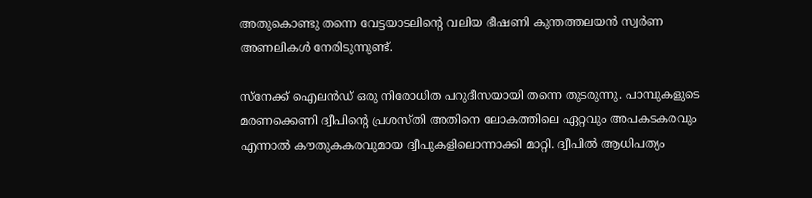അതുകൊണ്ടു തന്നെ വേട്ടയാടലിന്റെ വലിയ ഭീഷണി കുന്തത്തലയന്‍ സ്വര്‍ണ അണലികൾ നേരിടുന്നുണ്ട്.

സ്നേക്ക് ഐലൻഡ് ഒരു നിരോധിത പറുദീസയായി തന്നെ തുടരുന്നു. പാമ്പുകളുടെ മരണക്കെണി ദ്വീപിന്റെ പ്രശസ്തി അതിനെ ലോകത്തിലെ ഏറ്റവും അപകടകരവും എന്നാൽ കൗതുകകരവുമായ ദ്വീപുകളിലൊന്നാക്കി മാറ്റി. ദ്വീപിൽ ആധിപത്യം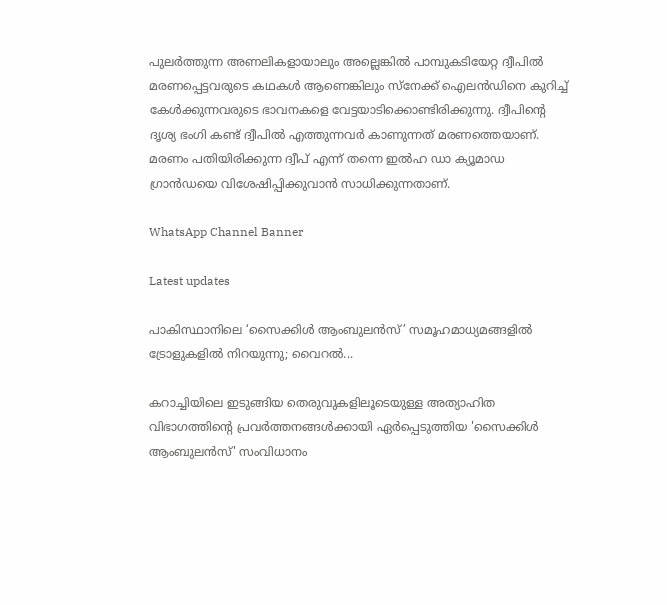പുലർത്തുന്ന അണലികളായാലും അല്ലെങ്കിൽ പാമ്പുകടിയേറ്റ ദ്വീപിൽ മരണപ്പെട്ടവരുടെ കഥകൾ ആണെങ്കിലും സ്നേക്ക് ഐലൻഡിനെ കുറിച്ച് കേൾക്കുന്നവരുടെ ഭാവനകളെ വേട്ടയാടിക്കൊണ്ടിരിക്കുന്നു. ദ്വീപിന്റെ ദൃശ്യ ഭംഗി കണ്ട് ദ്വീപിൽ എത്തുന്നവർ കാണുന്നത് മരണത്തെയാണ്. മരണം പതിയിരിക്കുന്ന ദ്വീപ് എന്ന് തന്നെ ഇൽഹ ഡാ ക്യൂമാഡ ഗ്രാൻഡയെ വിശേഷിപ്പിക്കുവാൻ സാധിക്കുന്നതാണ്.

WhatsApp Channel Banner

Latest updates

പാകിസ്ഥാനിലെ ‘സൈക്കിൾ ആംബുലൻസ്’ സമൂഹമാധ്യമങ്ങളിൽ ട്രോളുകളിൽ നിറയുന്നു; വൈറൽ...

കറാച്ചിയിലെ ഇടുങ്ങിയ തെരുവുകളിലൂടെയുള്ള അത്യാഹിത വിഭാഗത്തിന്റെ പ്രവർത്തനങ്ങൾക്കായി ഏർപ്പെടുത്തിയ 'സൈക്കിൾ ആംബുലൻസ്' സംവിധാനം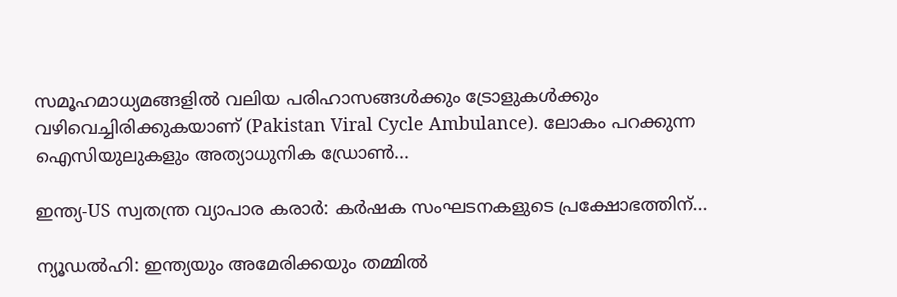സമൂഹമാധ്യമങ്ങളിൽ വലിയ പരിഹാസങ്ങൾക്കും ട്രോളുകൾക്കും വഴിവെച്ചിരിക്കുകയാണ് (Pakistan Viral Cycle Ambulance). ലോകം പറക്കുന്ന ഐസിയുലുകളും അത്യാധുനിക ഡ്രോൺ...

ഇന്ത്യ-US സ്വതന്ത്ര വ്യാപാര കരാർ: കർഷക സംഘടനകളുടെ പ്രക്ഷോഭത്തിന്...

ന്യൂഡൽഹി: ഇന്ത്യയും അമേരിക്കയും തമ്മിൽ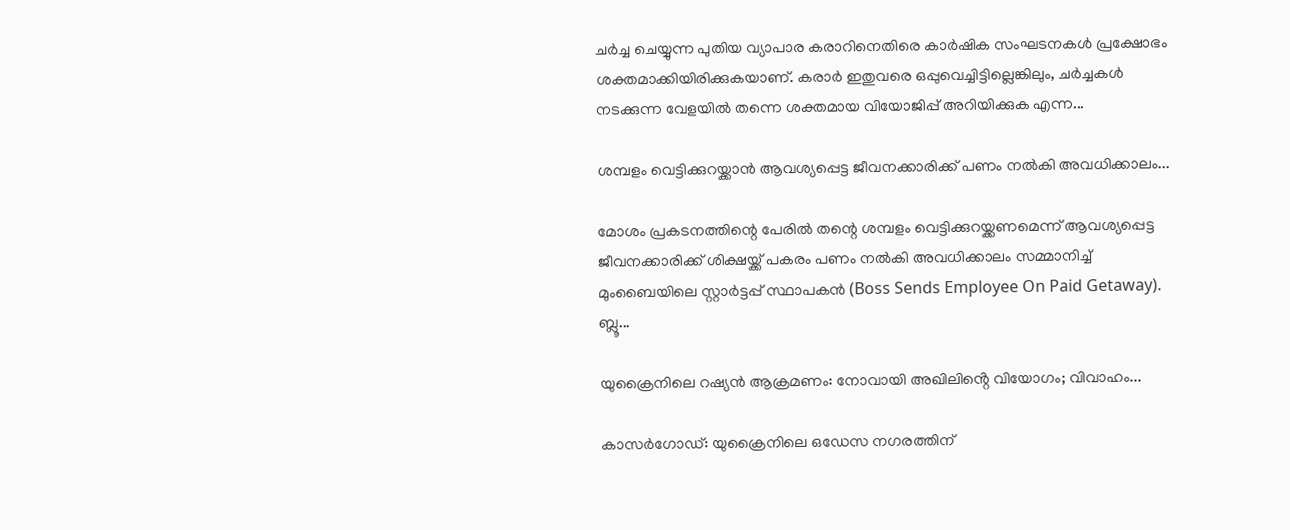ചർച്ച ചെയ്യുന്ന പുതിയ വ്യാപാര കരാറിനെതിരെ കാർഷിക സംഘടനകൾ പ്രക്ഷോഭം ശക്തമാക്കിയിരിക്കുകയാണ്. കരാർ ഇതുവരെ ഒപ്പുവെച്ചിട്ടില്ലെങ്കിലും, ചർച്ചകൾ നടക്കുന്ന വേളയിൽ തന്നെ ശക്തമായ വിയോജിപ്പ് അറിയിക്കുക എന്ന...

ശമ്പളം വെട്ടിക്കുറയ്ക്കാൻ ആവശ്യപ്പെട്ട ജീവനക്കാരിക്ക് പണം നൽകി അവധിക്കാലം...

മോശം പ്രകടനത്തിന്റെ പേരിൽ തന്റെ ശമ്പളം വെട്ടിക്കുറയ്ക്കണമെന്ന് ആവശ്യപ്പെട്ട ജീവനക്കാരിക്ക് ശിക്ഷയ്ക്ക് പകരം പണം നൽകി അവധിക്കാലം സമ്മാനിച്ച് മുംബൈയിലെ സ്റ്റാർട്ടപ്പ് സ്ഥാപകൻ (Boss Sends Employee On Paid Getaway). ബ്ലൂ...

യുക്രൈനിലെ റഷ്യൻ ആക്രമണം: നോവായി അഖിലിൻ്റെ വിയോഗം; വിവാഹം...

കാസർഗോഡ്: യുക്രൈനിലെ ഒഡേസ നഗരത്തിന്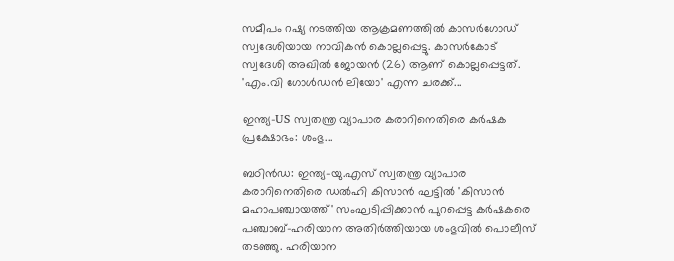സമീപം റഷ്യ നടത്തിയ ആക്രമണത്തിൽ കാസർഗോഡ് സ്വദേശിയായ നാവികൻ കൊല്ലപ്പെട്ടു. കാസർകോട് സ്വദേശി അഖിൽ ജോയൻ (26) ആണ് കൊല്ലപ്പെട്ടത്. 'എം.വി ഗോൾഡൻ ലിയോ' എന്ന ചരക്ക്...

ഇന്ത്യ-US സ്വതന്ത്ര വ്യാപാര കരാറിനെതിരെ കർഷക പ്രക്ഷോഭം: ശംഭു...

ബഠിൻഡ: ഇന്ത്യ-യു.എസ് സ്വതന്ത്ര വ്യാപാര കരാറിനെതിരെ ഡൽഹി കിസാൻ ഘട്ടിൽ 'കിസാൻ മഹാപഞ്ചായത്ത്' സംഘടിപ്പിക്കാൻ പുറപ്പെട്ട കർഷകരെ പഞ്ചാബ്-ഹരിയാന അതിർത്തിയായ ശംഭുവിൽ പൊലീസ് തടഞ്ഞു. ഹരിയാന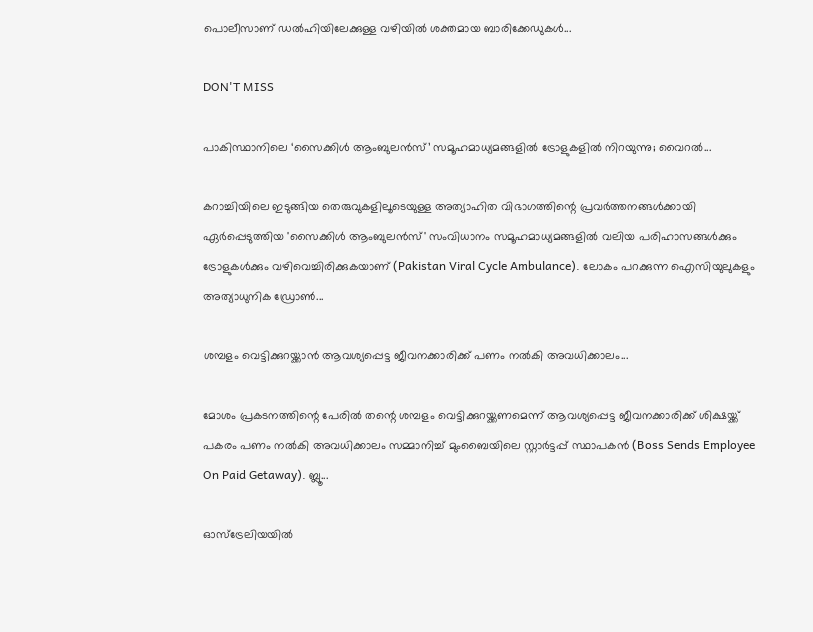പൊലീസാണ് ഡൽഹിയിലേക്കുള്ള വഴിയിൽ ശക്തമായ ബാരിക്കേഡുകൾ...

DON'T MISS

പാകിസ്ഥാനിലെ ‘സൈക്കിൾ ആംബുലൻസ്’ സമൂഹമാധ്യമങ്ങളിൽ ട്രോളുകളിൽ നിറയുന്നു; വൈറൽ...

കറാച്ചിയിലെ ഇടുങ്ങിയ തെരുവുകളിലൂടെയുള്ള അത്യാഹിത വിഭാഗത്തിന്റെ പ്രവർത്തനങ്ങൾക്കായി ഏർപ്പെടുത്തിയ 'സൈക്കിൾ ആംബുലൻസ്' സംവിധാനം സമൂഹമാധ്യമങ്ങളിൽ വലിയ പരിഹാസങ്ങൾക്കും ട്രോളുകൾക്കും വഴിവെച്ചിരിക്കുകയാണ് (Pakistan Viral Cycle Ambulance). ലോകം പറക്കുന്ന ഐസിയുലുകളും അത്യാധുനിക ഡ്രോൺ...

ശമ്പളം വെട്ടിക്കുറയ്ക്കാൻ ആവശ്യപ്പെട്ട ജീവനക്കാരിക്ക് പണം നൽകി അവധിക്കാലം...

മോശം പ്രകടനത്തിന്റെ പേരിൽ തന്റെ ശമ്പളം വെട്ടിക്കുറയ്ക്കണമെന്ന് ആവശ്യപ്പെട്ട ജീവനക്കാരിക്ക് ശിക്ഷയ്ക്ക് പകരം പണം നൽകി അവധിക്കാലം സമ്മാനിച്ച് മുംബൈയിലെ സ്റ്റാർട്ടപ്പ് സ്ഥാപകൻ (Boss Sends Employee On Paid Getaway). ബ്ലൂ...

ഓസ്‌ട്രേലിയയിൽ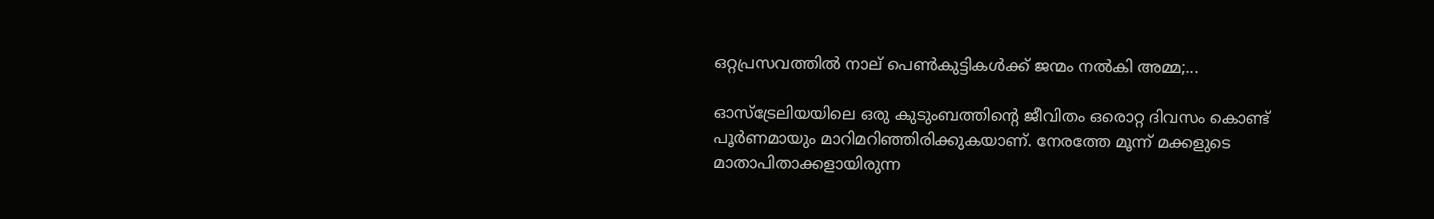ഒറ്റപ്രസവത്തിൽ നാല് പെൺകുട്ടികൾക്ക് ജന്മം നൽകി അമ്മ;...

ഓസ്ട്രേലിയയിലെ ഒരു കുടുംബത്തിന്റെ ജീവിതം ഒരൊറ്റ ദിവസം കൊണ്ട് പൂർണമായും മാറിമറിഞ്ഞിരിക്കുകയാണ്. നേരത്തേ മൂന്ന് മക്കളുടെ മാതാപിതാക്കളായിരുന്ന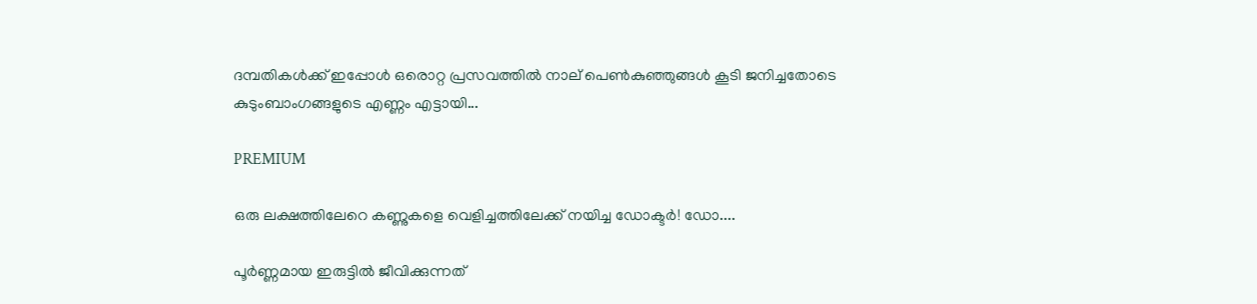ദമ്പതികൾക്ക് ഇപ്പോൾ ഒരൊറ്റ പ്രസവത്തിൽ നാല് പെൺകുഞ്ഞുങ്ങൾ കൂടി ജനിച്ചതോടെ കുടുംബാംഗങ്ങളുടെ എണ്ണം എട്ടായി...

PREMIUM

ഒരു ലക്ഷത്തിലേറെ കണ്ണുകളെ വെളിച്ചത്തിലേക്ക് നയിച്ച ഡോക്ടർ! ഡോ....

പൂർണ്ണമായ ഇരുട്ടിൽ ജീവിക്കുന്നത്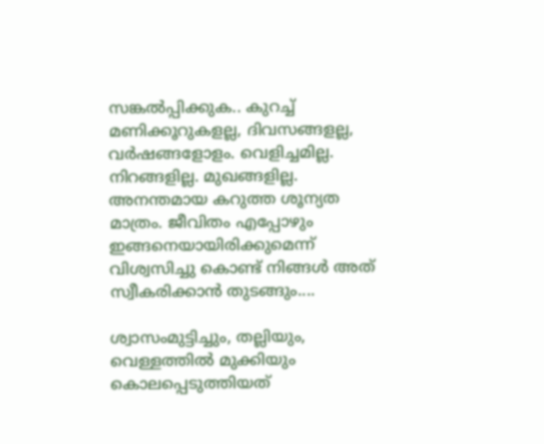സങ്കൽപ്പിക്കുക.. കുറച്ച് മണിക്കൂറുകളല്ല, ദിവസങ്ങളല്ല, വർഷങ്ങളോളം. വെളിച്ചമില്ല. നിറങ്ങളില്ല. മുഖങ്ങളില്ല. അനന്തമായ കറുത്ത ശൂന്യത മാത്രം. ജീവിതം എപ്പോഴും ഇങ്ങനെയായിരിക്കുമെന്ന് വിശ്വസിച്ചു കൊണ്ട് നിങ്ങൾ അത് സ്വീകരിക്കാൻ തുടങ്ങും....

ശ്വാസംമുട്ടിച്ചും, തല്ലിയും, വെള്ളത്തിൽ മുക്കിയും കൊലപ്പെടുത്തിയത്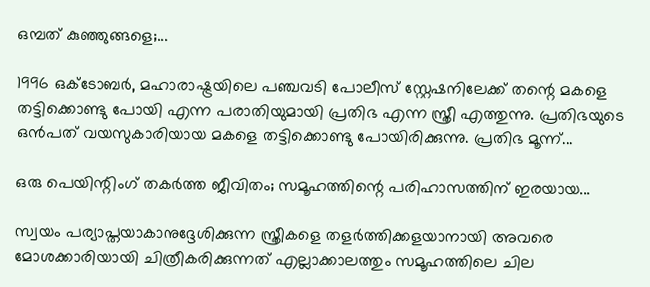ഒമ്പത് കുഞ്ഞുങ്ങളെ;...

1996 ഒക്ടോബർ, മഹാരാഷ്ട്രയിലെ പഞ്ചവടി പോലീസ് സ്റ്റേഷനിലേക്ക് തന്റെ മകളെ തട്ടിക്കൊണ്ടു പോയി എന്ന പരാതിയുമായി പ്രതിഭ എന്ന സ്ത്രീ എത്തുന്നു. പ്രതിഭയുടെ ഒൻപത് വയസുകാരിയായ മകളെ തട്ടിക്കൊണ്ടു പോയിരിക്കുന്നു. പ്രതിഭ മൂന്ന്...

ഒരു പെയിന്റിംഗ് തകർത്ത ജീവിതം; സമൂഹത്തിന്റെ പരിഹാസത്തിന് ഇരയായ...

സ്വയം പര്യാപ്തയാകാനുദ്ദേശിക്കുന്ന സ്ത്രീകളെ തളർത്തിക്കളയാനായി അവരെ മോശക്കാരിയായി ചിത്രീകരിക്കുന്നത് എല്ലാക്കാലത്തും സമൂഹത്തിലെ ചില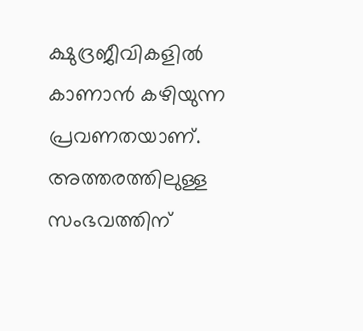ക്ഷുദ്രജീവികളിൽ കാണാൻ കഴിയുന്ന പ്രവണതയാണ്. അത്തരത്തിലുള്ള സംഭവത്തിന്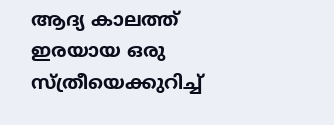ആദ്യ കാലത്ത് ഇരയായ ഒരു സ്ത്രീയെക്കുറിച്ച്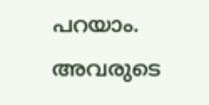പറയാം. അവരുടെ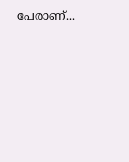പേരാണ്...